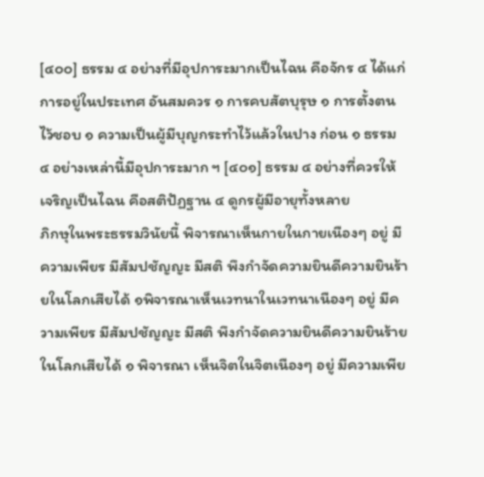[๔๐๐] ธรรม ๔ อย่างที่มีอุปการะมากเป็นไฉน คือจักร ๔ ได้แก่การอยู่ในประเทศ อันสมควร ๑ การคบสัตบุรุษ ๑ การตั้งตนไว้ชอบ ๑ ความเป็นผู้มีบุญกระทำไว้แล้วในปาง ก่อน ๑ ธรรม ๔ อย่างเหล่านี้มีอุปการะมาก ฯ [๔๐๑] ธรรม ๔ อย่างที่ควรให้เจริญเป็นไฉน คือสติปัฏฐาน ๔ ดูกรผู้มีอายุทั้งหลาย
ภิกษุในพระธรรมวินัยนี้ พิจารณาเห็นกายในกายเนืองๆ อยู่ มีความเพียร มีสัมปชัญญะ มีสติ พึงกำจัดความยินดีความยินร้ายในโลกเสียได้ ๑พิจารณาเห็นเวทนาในเวทนาเนืองๆ อยู่ มีความเพียร มีสัมปชัญญะ มีสติ พึงกำจัดความยินดีความยินร้ายในโลกเสียได้ ๑ พิจารณา เห็นจิตในจิตเนืองๆ อยู่ มีความเพีย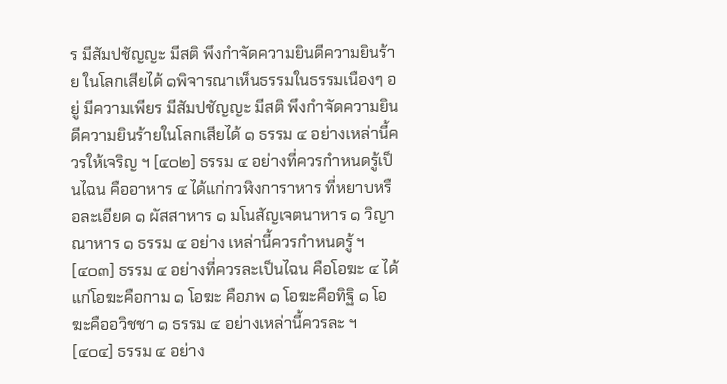ร มีสัมปชัญญะ มีสติ พึงกำจัดความยินดีความยินร้าย ในโลกเสียได้ ๑พิจารณาเห็นธรรมในธรรมเนืองๆ อยู่ มีความเพียร มีสัมปชัญญะ มีสติ พึงกำจัดความยินดีความยินร้ายในโลกเสียได้ ๑ ธรรม ๔ อย่างเหล่านี้ควรให้เจริญ ฯ [๔๐๒] ธรรม ๔ อย่างที่ควรกำหนดรู้เป็นไฉน คืออาหาร ๔ ได้แก่กวฬิงการาหาร ที่หยาบหรือละเอียด ๑ ผัสสาหาร ๑ มโนสัญเจตนาหาร ๑ วิญาณาหาร ๑ ธรรม ๔ อย่าง เหล่านี้ควรกำหนดรู้ ฯ [๔๐๓] ธรรม ๔ อย่างที่ควรละเป็นไฉน คือโอฆะ ๔ ได้แก่โอฆะคือกาม ๑ โอฆะ คือภพ ๑ โอฆะคือทิฐิ ๑ โอฆะคืออวิชชา ๑ ธรรม ๔ อย่างเหล่านี้ควรละ ฯ [๔๐๔] ธรรม ๔ อย่าง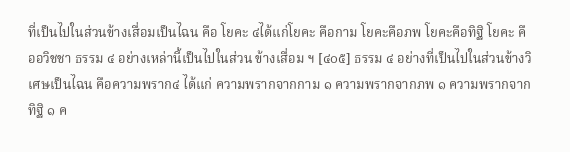ที่เป็นไปในส่วนข้างเสื่อมเป็นไฉน คือ โยคะ ๔ได้แก่โยคะ คือกาม โยคะคือภพ โยคะคือทิฐิ โยคะ คืออวิชชา ธรรม ๔ อย่างเหล่านี้เป็นไปในส่วน ข้างเสื่อม ฯ [๔๐๕] ธรรม ๔ อย่างที่เป็นไปในส่วนข้างวิเศษเป็นไฉน คือความพราก๔ ได้แก่ ความพรากจากกาม ๑ ความพรากจากภพ ๑ ความพรากจากทิฐิ ๑ ค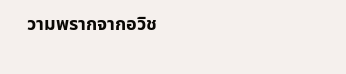วามพรากจากอวิช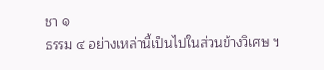ชา ๑
ธรรม ๔ อย่างเหล่านี้เป็นไปในส่วนข้างวิเศษ ฯ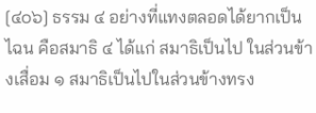[๔๐๖] ธรรม ๔ อย่างที่แทงตลอดได้ยากเป็นไฉน คือสมาธิ ๔ ได้แก่ สมาธิเป็นไป ในส่วนข้างเสื่อม ๑ สมาธิเป็นไปในส่วนข้างทรง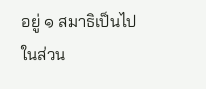อยู่ ๑ สมาธิเป็นไปในส่วน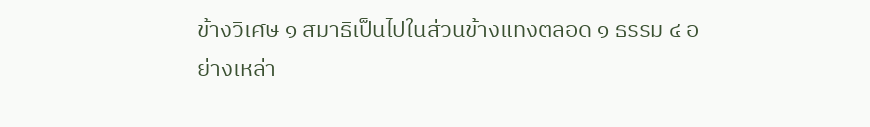ข้างวิเศษ ๑ สมาธิเป็นไปในส่วนข้างแทงตลอด ๑ ธรรม ๔ อย่างเหล่า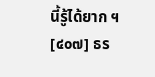นี้รู้ได้ยาก ฯ [๔๐๗] ธร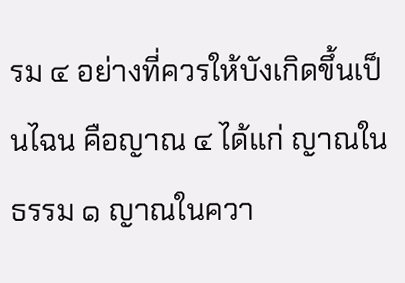รม ๔ อย่างที่ควรให้บังเกิดขึ้นเป็นไฉน คือญาณ ๔ ได้แก่ ญาณในธรรม ๑ ญาณในควา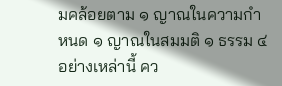มคล้อยตาม ๑ ญาณในความกำหนด ๑ ญาณในสมมติ ๑ ธรรม ๔ อย่างเหล่านี้ คว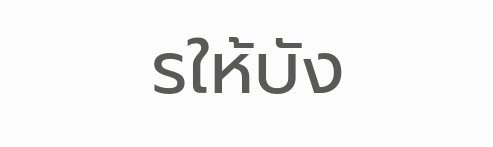รให้บัง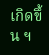เกิดขึ้น ฯ